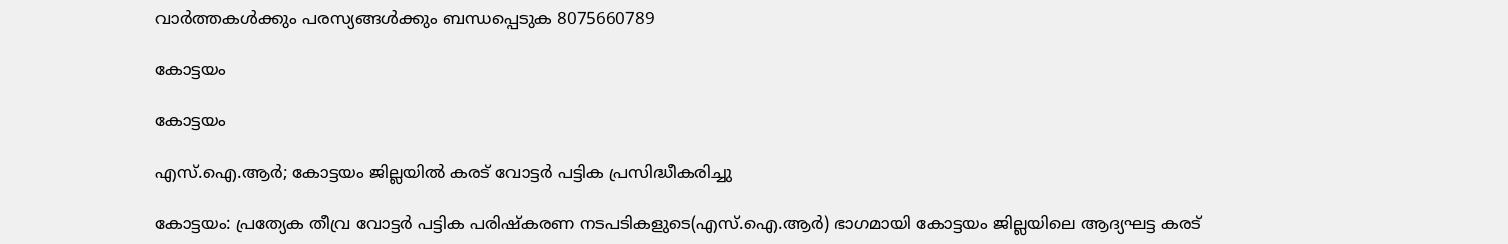വാർത്തകൾക്കും പരസ്യങ്ങൾക്കും ബന്ധപ്പെടുക 8075660789

കോട്ടയം

കോട്ടയം

എസ്.ഐ.ആര്‍; കോട്ടയം ജില്ലയില്‍ കരട് വോട്ടര്‍ പട്ടിക പ്രസിദ്ധീകരിച്ചു

കോട്ടയം: പ്രത്യേക തീവ്ര വോട്ടര്‍ പട്ടിക പരിഷ്‌കരണ നടപടികളുടെ(എസ്.ഐ.ആര്‍) ഭാഗമായി കോട്ടയം ജില്ലയിലെ ആദ്യഘട്ട കരട്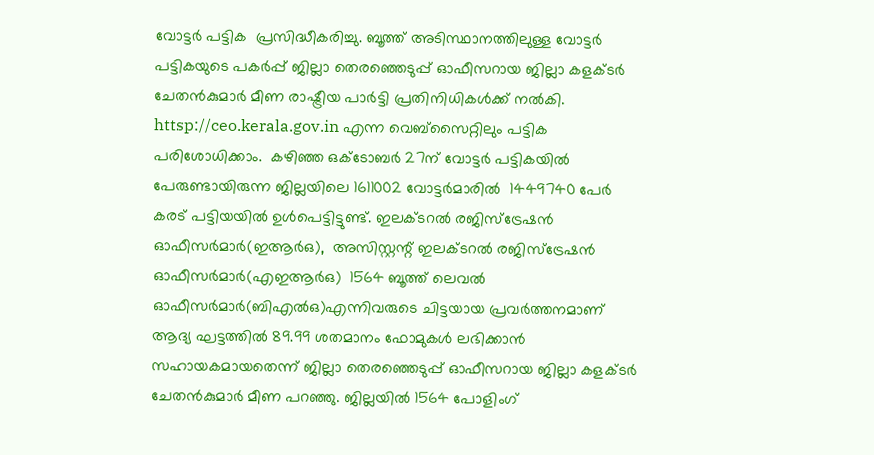വോട്ടര്‍ പട്ടിക  പ്രസിദ്ധീകരിച്ചു. ബൂത്ത് അടിസ്ഥാനത്തിലുള്ള വോട്ടര്‍ പട്ടികയുടെ പകര്‍പ്പ് ജില്ലാ തെരഞ്ഞെടുപ്പ് ഓഫീസറായ ജില്ലാ കളക്ടര്‍ ചേതന്‍കുമാര്‍ മീണ രാഷ്ട്രീയ പാര്‍ട്ടി പ്രതിനിധികള്‍ക്ക് നല്‍കി. httsp://ceo.kerala.gov.in എന്ന വെബ്സൈറ്റിലും പട്ടിക പരിശോധിക്കാം.  കഴിഞ്ഞ ഒക്ടോബര്‍ 27ന് വോട്ടര്‍ പട്ടികയില്‍ പേരുണ്ടായിരുന്ന ജില്ലയിലെ 1611002 വോട്ടര്‍മാരില്‍  1449740 പേര്‍ കരട് പട്ടിയയില്‍ ഉള്‍പെട്ടിട്ടുണ്ട്. ഇലക്ടറല്‍ രജിസ്ട്രേഷന്‍ ഓഫീസര്‍മാര്‍(ഇആര്‍ഒ),  അസിസ്റ്റന്റ് ഇലക്ടറല്‍ രജിസ്ട്രേഷന്‍ ഓഫീസര്‍മാര്‍(എഇആര്‍ഒ)  1564 ബൂത്ത് ലെവല്‍ ഓഫീസര്‍മാര്‍(ബിഎല്‍ഒ)എന്നിവരുടെ ചിട്ടയായ പ്രവര്‍ത്തനമാണ് ആദ്യ ഘട്ടത്തില്‍ 89.99 ശതമാനം ഫോമുകള്‍ ലഭിക്കാന്‍ സഹായകമായതെന്ന് ജില്ലാ തെരഞ്ഞെടുപ്പ് ഓഫീസറായ ജില്ലാ കളക്ടര്‍ ചേതന്‍കുമാര്‍ മീണ പറഞ്ഞു. ജില്ലയില്‍ 1564 പോളിംഗ്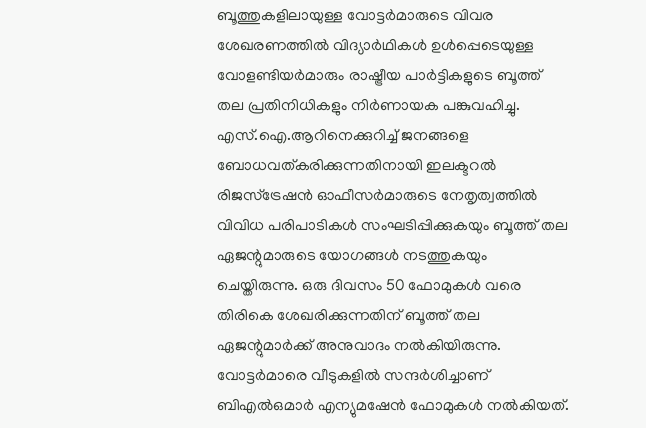ബൂത്തുകളിലായുള്ള വോട്ടര്‍മാരുടെ വിവര ശേഖരണത്തില്‍ വിദ്യാര്‍ഥികള്‍ ഉള്‍പ്പെടെയുള്ള വോളണ്ടിയര്‍മാരും രാഷ്ട്രീയ പാര്‍ട്ടികളുടെ ബൂത്ത് തല പ്രതിനിധികളും നിര്‍ണായക പങ്കുവഹിച്ചു.  എസ്.ഐ.ആറിനെക്കുറിച്ച് ജനങ്ങളെ ബോധവത്കരിക്കുന്നതിനായി ഇലക്ടറല്‍ രിജസ്ട്രേഷന്‍ ഓഫീസര്‍മാരുടെ നേതൃത്വത്തില്‍ വിവിധ പരിപാടികള്‍ സംഘടിപ്പിക്കുകയും ബൂത്ത് തല ഏജന്റുമാരുടെ യോഗങ്ങള്‍ നടത്തുകയും ചെയ്തിരുന്നു. ഒരു ദിവസം 50 ഫോമുകള്‍ വരെ തിരികെ ശേഖരിക്കുന്നതിന് ബൂത്ത് തല ഏജന്റുമാര്‍ക്ക് അനുവാദം നല്‍കിയിരുന്നു.   വോട്ടര്‍മാരെ വീടുകളില്‍ സന്ദര്‍ശിച്ചാണ് ബിഎല്‍ഒമാര്‍ എന്യുമഷേന്‍ ഫോമുകള്‍ നല്‍കിയത്.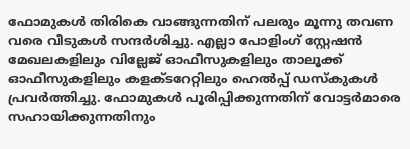ഫോമുകള്‍ തിരികെ വാങ്ങുന്നതിന് പലരും മൂന്നു തവണ വരെ വീടുകള്‍ സന്ദര്‍ശിച്ചു. എല്ലാ പോളിംഗ് സ്റ്റേഷന്‍ മേഖലകളിലും വില്ലേജ് ഓഫീസുകളിലും താലൂക്ക് ഓഫീസുകളിലും കളക്ടറേറ്റിലും ഹെല്‍പ്പ് ഡസ്‌കുകള്‍ പ്രവര്‍ത്തിച്ചു. ഫോമുകള്‍ പൂരിപ്പിക്കുന്നതിന് വോട്ടര്‍മാരെ സഹായിക്കുന്നതിനും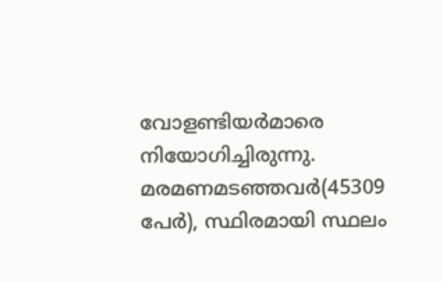വോളണ്ടിയര്‍മാരെ നിയോഗിച്ചിരുന്നു. മരമണമടഞ്ഞവര്‍(45309 പേര്‍), സ്ഥിരമായി സ്ഥലം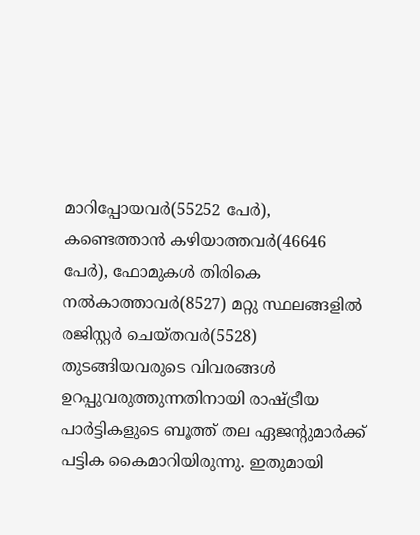മാറിപ്പോയവര്‍(55252 പേര്‍), കണ്ടെത്താന്‍ കഴിയാത്തവര്‍(46646 പേര്‍), ഫോമുകള്‍ തിരികെ നല്‍കാത്താവര്‍(8527) മറ്റു സ്ഥലങ്ങളില്‍ രജിസ്റ്റര്‍ ചെയ്തവര്‍(5528) തുടങ്ങിയവരുടെ വിവരങ്ങള്‍ ഉറപ്പുവരുത്തുന്നതിനായി രാഷ്ട്രീയ പാര്‍ട്ടികളുടെ ബൂത്ത് തല ഏജന്റുമാര്‍ക്ക് പട്ടിക കൈമാറിയിരുന്നു. ഇതുമായി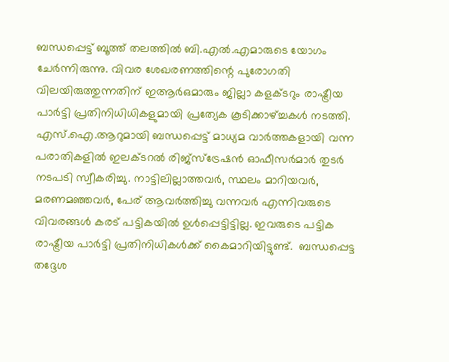ബന്ധപ്പെട്ട് ബൂത്ത് തലത്തില്‍ ബി.എല്‍.എമാരുടെ യോഗം ചേര്‍ന്നിരുന്നു. വിവര ശേഖരണത്തിന്റെ പുരോഗതി വിലയിരുത്തുന്നതിന് ഇആര്‍ഒമാരും ജില്ലാ കളക്ടറും രാഷ്ട്രീയ പാര്‍ട്ടി പ്രതിനിധിധികളുമായി പ്രത്യേക കൂടിക്കാഴ്ച്ചകള്‍ നടത്തി. എസ്.ഐ.ആറുമായി ബന്ധപ്പെട്ട് മാധ്യമ വാര്‍ത്തകളായി വന്ന പരാതികളില്‍ ഇലക്ടറല്‍ രിജ്സ്ട്രേഷന്‍ ഓഫീസര്‍മാര്‍ തുടര്‍ നടപടി സ്വീകരിച്ചു. നാട്ടിലില്ലാത്തവര്‍, സ്ഥലം മാറിയവര്‍, മരണമഞ്ഞവര്‍, പേര് ആവര്‍ത്തിച്ചു വന്നവര്‍ എന്നിവരുടെ വിവരങ്ങള്‍ കരട് പട്ടികയില്‍ ഉള്‍പ്പെട്ടിട്ടില്ല. ഇവരുടെ പട്ടിക രാഷ്ട്രീയ പാര്‍ട്ടി പ്രതിനിധികള്‍ക്ക് കൈമാറിയിട്ടുണ്ട്.  ബന്ധപ്പെട്ട തദ്ദേശ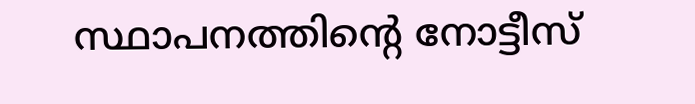സ്ഥാപനത്തിന്റെ നോട്ടീസ്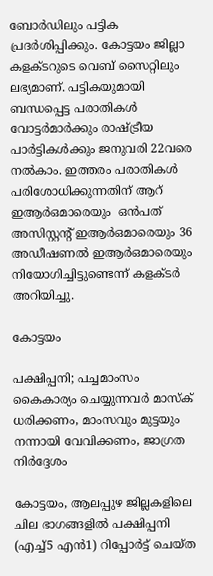ബോര്‍ഡിലും പട്ടിക പ്രദര്‍ശിപ്പിക്കും. കോട്ടയം ജില്ലാ കളക്ടറുടെ വെബ് സൈറ്റിലും ലഭ്യമാണ്. പട്ടികയുമായി ബന്ധപ്പെട്ട പരാതികള്‍ വോട്ടര്‍മാര്‍ക്കും രാഷ്ട്രീയ പാര്‍ട്ടികള്‍ക്കും ജനുവരി 22വരെ നല്‍കാം. ഇത്തരം പരാതികള്‍ പരിശോധിക്കുന്നതിന് ആറ് ഇആര്‍ഒമാരെയും  ഒന്‍പത് അസിസ്റ്റന്റ് ഇആര്‍ഒമാരെയും 36 അഡീഷണല്‍ ഇആര്‍ഒമാരെയും നിയോഗിച്ചിട്ടുണ്ടെന്ന് കളക്ടര്‍ അറിയിച്ചു.

കോട്ടയം

പക്ഷിപ്പനി; പച്ചമാംസം കൈകാര്യം ചെയ്യുന്നവര്‍ മാസ്‌ക് ധരിക്കണം, മാംസവും മുട്ടയും നന്നായി വേവിക്കണം, ജാഗ്രത നിർദ്ദേശം

കോട്ടയം, ആലപ്പുഴ ജില്ലകളിലെ ചില ഭാഗങ്ങളില്‍ പക്ഷിപ്പനി (എച്ച്5 എന്‍1) റിപ്പോര്‍ട്ട് ചെയ്ത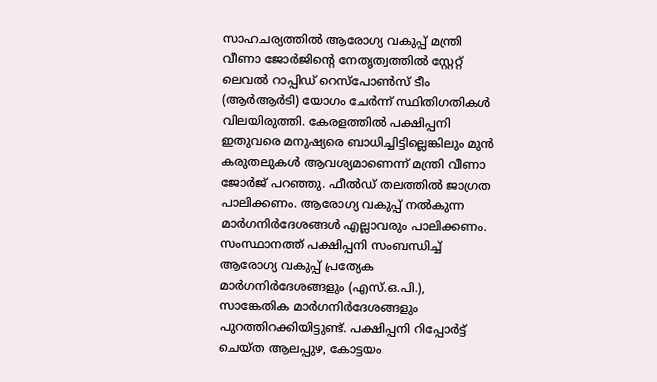സാഹചര്യത്തില്‍ ആരോഗ്യ വകുപ്പ് മന്ത്രി വീണാ ജോര്‍ജിന്റെ നേതൃത്വത്തില്‍ സ്റ്റേറ്റ് ലെവല്‍ റാപ്പിഡ് റെസ്‌പോണ്‍സ് ടീം (ആര്‍ആര്‍ടി) യോഗം ചേര്‍ന്ന് സ്ഥിതിഗതികള്‍ വിലയിരുത്തി. കേരളത്തില്‍ പക്ഷിപ്പനി ഇതുവരെ മനുഷ്യരെ ബാധിച്ചിട്ടില്ലെങ്കിലും മുന്‍ കരുതലുകള്‍ ആവശ്യമാണെന്ന് മന്ത്രി വീണാ ജോര്‍ജ് പറഞ്ഞു. ഫീല്‍ഡ് തലത്തില്‍ ജാഗ്രത പാലിക്കണം. ആരോഗ്യ വകുപ്പ് നല്‍കുന്ന മാര്‍ഗനിര്‍ദേശങ്ങള്‍ എല്ലാവരും പാലിക്കണം. സംസ്ഥാനത്ത് പക്ഷിപ്പനി സംബന്ധിച്ച് ആരോഗ്യ വകുപ്പ് പ്രത്യേക മാര്‍ഗനിര്‍ദേശങ്ങളും (എസ്.ഒ.പി.), സാങ്കേതിക മാര്‍ഗനിര്‍ദേശങ്ങളും പുറത്തിറക്കിയിട്ടുണ്ട്. പക്ഷിപ്പനി റിപ്പോര്‍ട്ട് ചെയ്ത ആലപ്പുഴ, കോട്ടയം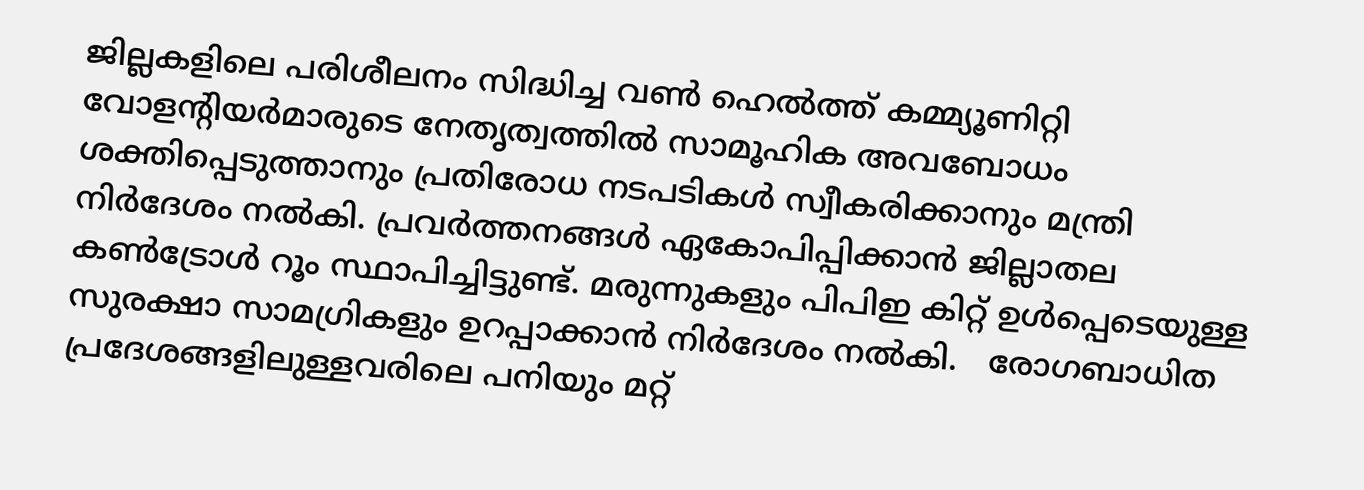ജില്ലകളിലെ പരിശീലനം സിദ്ധിച്ച വണ്‍ ഹെല്‍ത്ത് കമ്മ്യൂണിറ്റി വോളന്റിയര്‍മാരുടെ നേതൃത്വത്തില്‍ സാമൂഹിക അവബോധം ശക്തിപ്പെടുത്താനും പ്രതിരോധ നടപടികള്‍ സ്വീകരിക്കാനും മന്ത്രി നിര്‍ദേശം നല്‍കി. പ്രവര്‍ത്തനങ്ങള്‍ ഏകോപിപ്പിക്കാന്‍ ജില്ലാതല കണ്‍ട്രോള്‍ റൂം സ്ഥാപിച്ചിട്ടുണ്ട്. മരുന്നുകളും പിപിഇ കിറ്റ് ഉള്‍പ്പെടെയുള്ള സുരക്ഷാ സാമഗ്രികളും ഉറപ്പാക്കാന്‍ നിര്‍ദേശം നല്‍കി.   രോഗബാധിത പ്രദേശങ്ങളിലുള്ളവരിലെ പനിയും മറ്റ്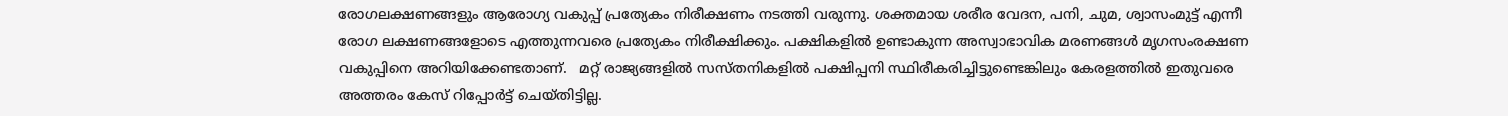രോഗലക്ഷണങ്ങളും ആരോഗ്യ വകുപ്പ് പ്രത്യേകം നിരീക്ഷണം നടത്തി വരുന്നു. ശക്തമായ ശരീര വേദന, പനി, ചുമ, ശ്വാസംമുട്ട് എന്നീ രോഗ ലക്ഷണങ്ങളോടെ എത്തുന്നവരെ പ്രത്യേകം നിരീക്ഷിക്കും. പക്ഷികളില്‍ ഉണ്ടാകുന്ന അസ്വാഭാവിക മരണങ്ങള്‍ മൃഗസംരക്ഷണ വകുപ്പിനെ അറിയിക്കേണ്ടതാണ്.   മറ്റ് രാജ്യങ്ങളില്‍ സസ്തനികളില്‍ പക്ഷിപ്പനി സ്ഥിരീകരിച്ചിട്ടുണ്ടെങ്കിലും കേരളത്തില്‍ ഇതുവരെ അത്തരം കേസ് റിപ്പോര്‍ട്ട് ചെയ്തിട്ടില്ല.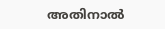അതിനാല്‍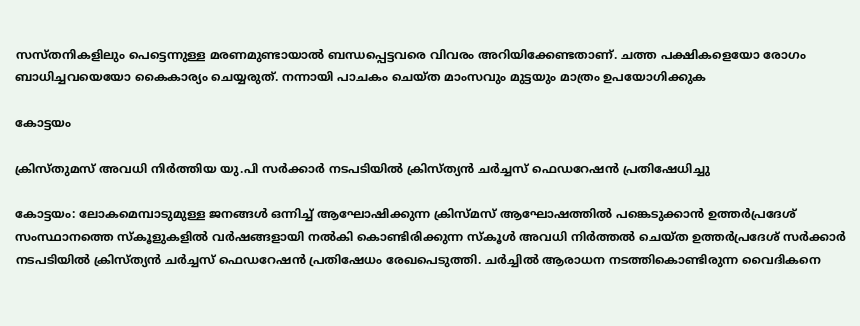സസ്തനികളിലും പെട്ടെന്നുള്ള മരണമുണ്ടായാല്‍ ബന്ധപ്പെട്ടവരെ വിവരം അറിയിക്കേണ്ടതാണ്. ചത്ത പക്ഷികളെയോ രോഗം ബാധിച്ചവയെയോ കൈകാര്യം ചെയ്യരുത്. നന്നായി പാചകം ചെയ്ത മാംസവും മുട്ടയും മാത്രം ഉപയോഗിക്കുക

കോട്ടയം

ക്രിസ്തുമസ് അവധി നിർത്തിയ യു.പി സർക്കാർ നടപടിയിൽ ക്രിസ്ത്യൻ ചർച്ചസ്‌ ഫെഡറേഷൻ പ്രതിഷേധിച്ചു

കോട്ടയം: ലോകമെമ്പാടുമുള്ള ജനങ്ങൾ ഒന്നിച്ച് ആഘോഷിക്കുന്ന ക്രിസ്മസ് ആഘോഷത്തിൽ പങ്കെടുക്കാൻ ഉത്തർപ്രദേശ് സംസ്ഥാനത്തെ സ്കൂളുകളിൽ വർഷങ്ങളായി നൽകി കൊണ്ടിരിക്കുന്ന സ്കൂൾ അവധി നിർത്തൽ ചെയ്ത ഉത്തർപ്രദേശ് സർക്കാർ നടപടിയിൽ ക്രിസ്ത്യൻ ചർച്ചസ്‌ ഫെഡറേഷൻ പ്രതിഷേധം രേഖപെടുത്തി. ചർച്ചിൽ ആരാധന നടത്തികൊണ്ടിരുന്ന വൈദികനെ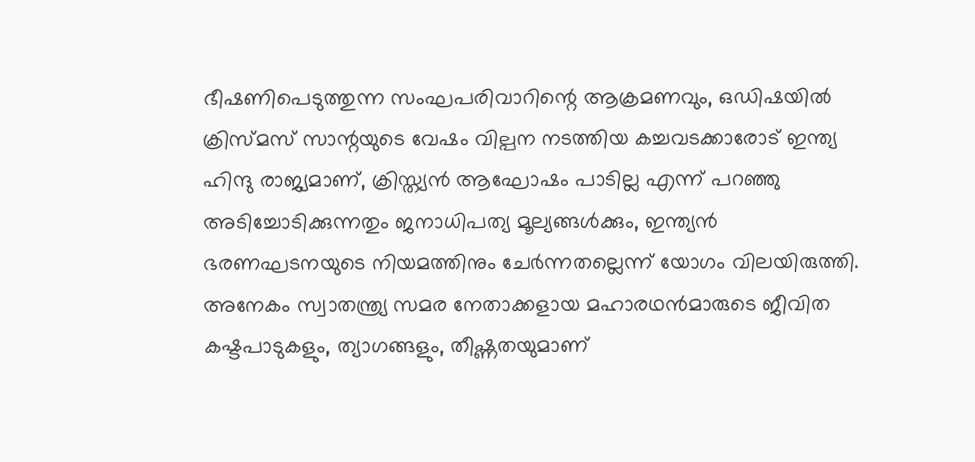ഭീഷണിപെടുത്തുന്ന സംഘപരിവാറിന്റെ ആക്രമണവും, ഒഡിഷയിൽ ക്രിസ്മസ് സാന്റയുടെ വേഷം വില്പന നടത്തിയ കച്ചവടക്കാരോട് ഇന്ത്യ ഹിന്ദു രാജ്യമാണ്, ക്രിസ്ത്യൻ ആഘോഷം പാടില്ല എന്ന് പറഞ്ഞു അടിച്ചോടിക്കുന്നതും ജനാധിപത്യ മൂല്യങ്ങൾക്കും, ഇന്ത്യൻ ഭരണഘടനയുടെ നിയമത്തിനും ചേർന്നതല്ലെന്ന് യോഗം വിലയിരുത്തി. അനേകം സ്വാതന്ത്ര്യ സമര നേതാക്കളായ മഹാരഥൻമാരുടെ ജീവിത കഷ്ടപാടുകളും, ത്യാഗങ്ങളും, തീഷ്ണതയുമാണ്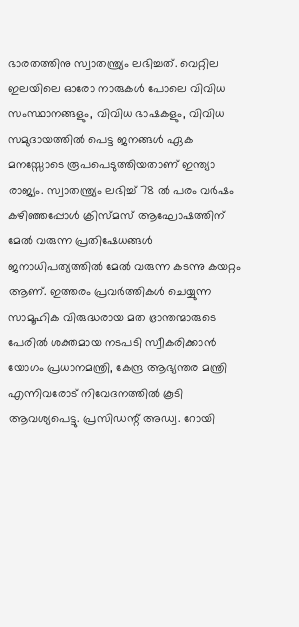ഭാരതത്തിനു സ്വാതന്ത്ര്യം ലഭിച്ചത്. വെറ്റില ഇലയിലെ ഓരോ നാരുകൾ പോലെ വിവിധ സംസ്ഥാനങ്ങളും, വിവിധ ഭാഷകളും, വിവിധ സമുദായത്തിൽ പെട്ട ജനങ്ങൾ ഏക മനസ്സോടെ രൂപപെടുത്തിയതാണ് ഇന്ത്യാ രാജ്യം. സ്വാതന്ത്ര്യം ലഭിച്ച് 78 ൽ പരം വർഷം കഴിഞ്ഞപ്പോൾ ക്രിസ്മസ് ആഘോഷത്തിന് മേൽ വരുന്ന പ്രതിഷേധങ്ങൾ ജനാധിപത്യത്തിൽ മേൽ വരുന്ന കടന്നു കയറ്റം ആണ്. ഇത്തരം പ്രവർത്തികൾ ചെയ്യുന്ന സാമൂഹിക വിരുദ്ധരായ മത ഭ്രാന്തന്മാരുടെ പേരിൽ ശക്തമായ നടപടി സ്വീകരിക്കാൻ യോഗം പ്രധാനമന്ത്രി, കേന്ദ്ര ആഭ്യന്തര മന്ത്രി എന്നിവരോട് നിവേദനത്തിൽ കൂടി ആവശ്യപെട്ടു. പ്രസിഡന്റ്‌ അഡ്വ. റോയി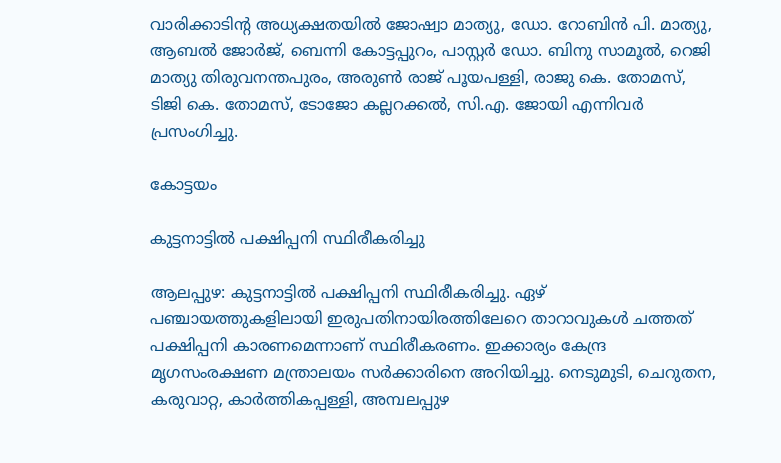വാരിക്കാടിന്റ അധ്യക്ഷതയിൽ ജോഷ്വാ മാത്യു, ഡോ. റോബിൻ പി. മാത്യു, ആബൽ ജോർജ്, ബെന്നി കോട്ടപ്പുറം, പാസ്റ്റർ ഡോ. ബിനു സാമൂൽ, റെജി മാത്യു തിരുവനന്തപുരം, അരുൺ രാജ് പൂയപള്ളി, രാജു കെ. തോമസ്, ടിജി കെ. തോമസ്, ടോജോ കല്ലറക്കൽ, സി.എ. ജോയി എന്നിവർ പ്രസംഗിച്ചു.

കോട്ടയം

കുട്ടനാട്ടില്‍ പക്ഷിപ്പനി സ്ഥിരീകരിച്ചു

ആലപ്പുഴ: കുട്ടനാട്ടില്‍ പക്ഷിപ്പനി സ്ഥിരീകരിച്ചു. ഏഴ് പഞ്ചായത്തുകളിലായി ഇരുപതിനായിരത്തിലേറെ താറാവുകള്‍ ചത്തത് പക്ഷിപ്പനി കാരണമെന്നാണ് സ്ഥിരീകരണം. ഇക്കാര്യം കേന്ദ്ര മൃഗസംരക്ഷണ മന്ത്രാലയം സര്‍ക്കാരിനെ അറിയിച്ചു. നെടുമുടി, ചെറുതന, കരുവാറ്റ, കാര്‍ത്തികപ്പള്ളി, അമ്പലപ്പുഴ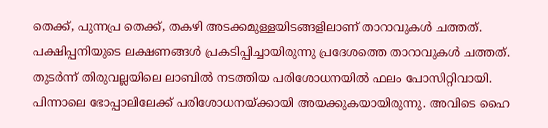തെക്ക്, പുന്നപ്ര തെക്ക്, തകഴി അടക്കമുള്ളയിടങ്ങളിലാണ് താറാവുകള്‍ ചത്തത്. പക്ഷിപ്പനിയുടെ ലക്ഷണങ്ങള്‍ പ്രകടിപ്പിച്ചായിരുന്നു പ്രദേശത്തെ താറാവുകൾ ചത്തത്. തുടര്‍ന്ന് തിരുവല്ലയിലെ ലാബില്‍ നടത്തിയ പരിശോധനയില്‍ ഫലം പോസിറ്റിവായി. പിന്നാലെ ഭോപ്പാലിലേക്ക് പരിശോധനയ്ക്കായി അയക്കുകയായിരുന്നു. അവിടെ ഹൈ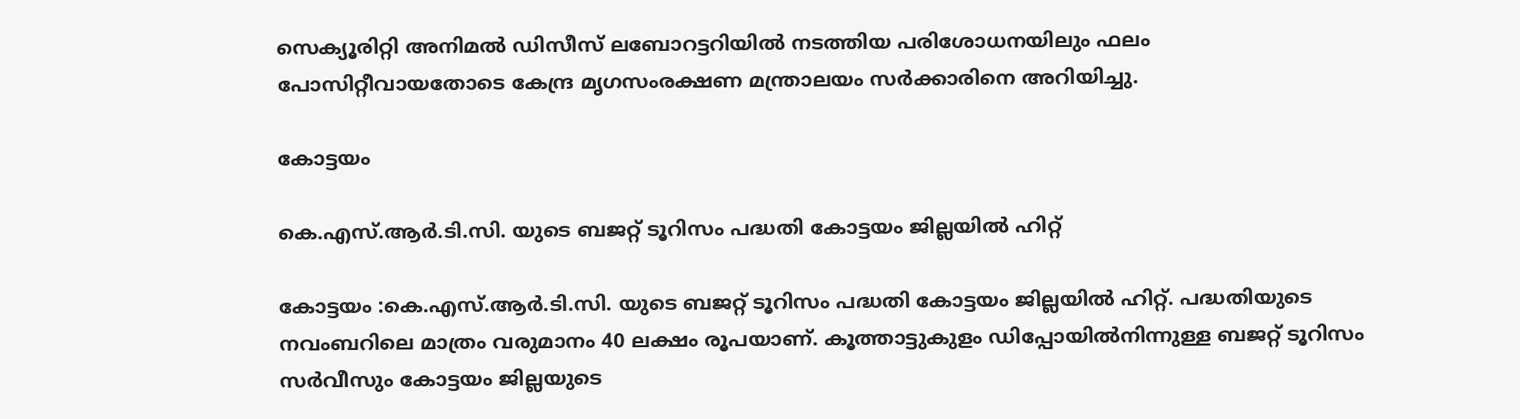സെക്യൂരിറ്റി അനിമല്‍ ഡിസീസ് ലബോറട്ടറിയില്‍ നടത്തിയ പരിശോധനയിലും ഫലം പോസിറ്റീവായതോടെ കേന്ദ്ര മൃഗസംരക്ഷണ മന്ത്രാലയം സര്‍ക്കാരിനെ അറിയിച്ചു.

കോട്ടയം

കെ.എസ്.ആര്‍.ടി.സി. യുടെ ബജറ്റ് ടൂറിസം പദ്ധതി കോട്ടയം ജില്ലയില്‍ ഹിറ്റ്

കോട്ടയം :കെ.എസ്.ആർ.ടി.സി. യുടെ ബജറ്റ് ടൂറിസം പദ്ധതി കോട്ടയം ജില്ലയിൽ ഹിറ്റ്. പദ്ധതിയുടെ നവംബറിലെ മാത്രം വരുമാനം 40 ലക്ഷം രൂപയാണ്. കൂത്താട്ടുകുളം ഡിപ്പോയിൽനിന്നുള്ള ബജറ്റ് ടൂറിസം സർവീസും കോട്ടയം ജില്ലയുടെ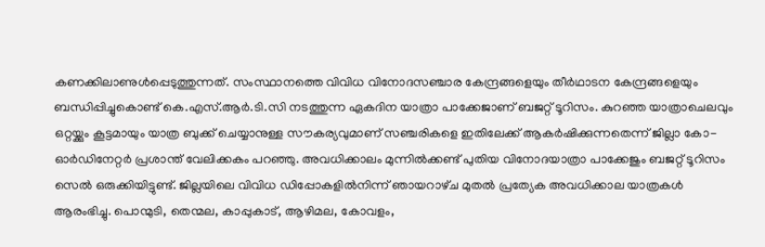കണക്കിലാണുൾപ്പെടുത്തുന്നത്. സംസ്ഥാനത്തെ വിവിധ വിനോദസഞ്ചാര കേന്ദ്രങ്ങളെയും തീർഥാടന കേന്ദ്രങ്ങളെയും ബന്ധിപ്പിച്ചുകൊണ്ട് കെ.എസ്.ആർ.ടി.സി നടത്തുന്ന ഏകദിന യാത്രാ പാക്കേജാണ് ബജറ്റ് ടൂറിസം. കുറഞ്ഞ യാത്രാചെലവും ഒറ്റയ്ക്കും കൂട്ടമായും യാത്ര ബുക്ക് ചെയ്യാനുള്ള സൗകര്യവുമാണ് സഞ്ചരികളെ ഇതിലേക്ക് ആകർഷിക്കുന്നതെന്ന് ജില്ലാ കോ-ഓർഡിനേറ്റർ പ്രശാന്ത് വേലിക്കകം പറഞ്ഞു. അവധിക്കാലം മുന്നിൽക്കണ്ട് പുതിയ വിനോദയാത്രാ പാക്കേജും ബജറ്റ് ടൂറിസം സെൽ ഒരുക്കിയിട്ടുണ്ട്. ജില്ലയിലെ വിവിധ ഡിപ്പോകളിൽനിന്ന് ഞായറാഴ്‌ച മുതൽ പ്രത്യേക അവധിക്കാല യാത്രകൾ ആരംഭിച്ചു. പൊന്മുടി, തെന്മല, കാപ്പുകാട്, ആഴിമല, കോവളം,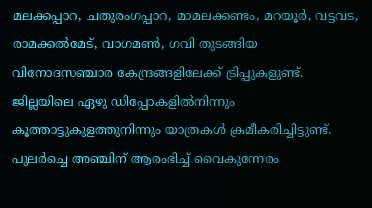മലക്കപ്പാറ, ചതുരംഗപ്പാറ, മാമലക്കണ്ടം, മറയൂർ, വട്ടവട, രാമക്കൽമേട്, വാഗമൺ, ഗവി തുടങ്ങിയ വിനോദസഞ്ചാര കേന്ദ്രങ്ങളിലേക്ക് ട്രിപ്പുകളുണ്ട്. ജില്ലയിലെ ഏഴു ഡിപ്പോകളിൽനിന്നും കൂത്താട്ടുകുളത്തുനിന്നും യാത്രകൾ ക്രമീകരിച്ചിട്ടുണ്ട്. പുലർച്ചെ അഞ്ചിന് ആരംഭിച്ച് വൈകുന്നേരം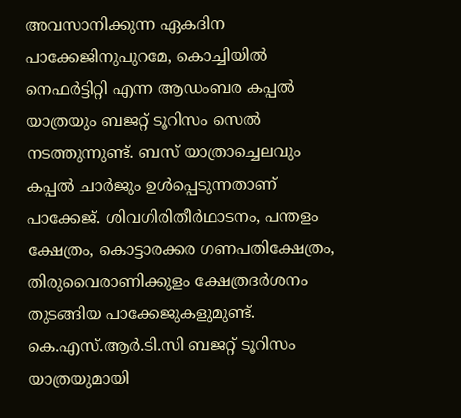അവസാനിക്കുന്ന ഏകദിന പാക്കേജിനുപുറമേ, കൊച്ചിയിൽ നെഫർട്ടിറ്റി എന്ന ആഡംബര കപ്പൽ യാത്രയും ബജറ്റ് ടൂറിസം സെൽ നടത്തുന്നുണ്ട്. ബസ് യാത്രാച്ചെലവും കപ്പൽ ചാർജും ഉൾപ്പെടുന്നതാണ് പാക്കേജ്. ശിവഗിരിതീർഥാടനം, പന്തളം ക്ഷേത്രം, കൊട്ടാരക്കര ഗണപതിക്ഷേത്രം, തിരുവൈരാണിക്കുളം ക്ഷേത്രദർശനം തുടങ്ങിയ പാക്കേജുകളുമുണ്ട്. കെ.എസ്.ആർ.ടി.സി ബജറ്റ് ടൂറിസം യാത്രയുമായി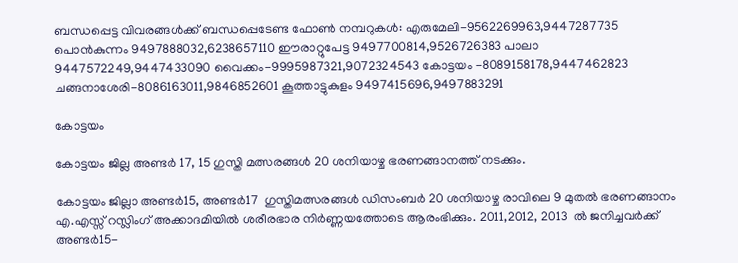ബന്ധപ്പെട്ട വിവരങ്ങൾക്ക് ബന്ധപ്പെടേണ്ട ഫോൺ നമ്പറുകൾ: എരുമേലി-9562269963,9447287735 പൊൻകുന്നം 9497888032,6238657110 ഈരാറ്റുപേട്ട 9497700814,9526726383 പാലാ 9447572249,9447433090 വൈക്കം-9995987321,9072324543 കോട്ടയം -8089158178,9447462823 ചങ്ങനാശേരി-8086163011,9846852601 കൂത്താട്ടുകുളം 9497415696,9497883291

കോട്ടയം

കോട്ടയം ജില്ല അണ്ടർ 17, 15 ഗുസ്തി മത്സരങ്ങൾ 20 ശനിയാഴ്ച ഭരണങ്ങാനത്ത് നടക്കും.

കോട്ടയം ജില്ലാ അണ്ടർ15, അണ്ടർ17  ഗുസ്തിമത്സരങ്ങൾ ഡിസംബർ 20 ശനിയാഴ്ച രാവിലെ 9 മുതൽ ഭരണങ്ങാനം എ.എസ്സ് റസ്ലിംഗ് അക്കാദമിയിൽ ശരീരഭാര നിർണ്ണയത്തോടെ ആരംഭിക്കും. 2011,2012, 2013  ൽ ജനിച്ചവർക്ക് അണ്ടർ15-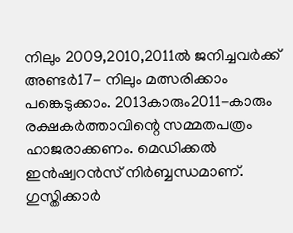നിലും 2009,2010,2011ൽ ജനിച്ചവർക്ക് അണ്ടർ17- നിലും മത്സരിക്കാം പങ്കെടുക്കാം. 2013കാരും2011-കാരും   രക്ഷകർത്താവിന്റെ സമ്മതപത്രം ഹാജരാക്കണം. മെഡിക്കൽ ഇൻഷ്വറൻസ് നിർബ്ബന്ധമാണ്.  ഗുസ്തിക്കാർ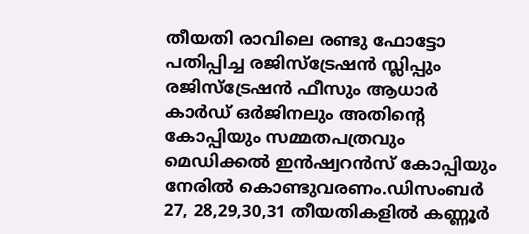തീയതി രാവിലെ രണ്ടു ഫോട്ടോ പതിപ്പിച്ച രജിസ്ട്രേഷൻ സ്ലിപ്പും രജിസ്ട്രേഷൻ ഫീസും ആധാർ കാർഡ് ഒർജിനലും അതിന്റെ കോപ്പിയും സമ്മതപത്രവും മെഡിക്കൽ ഇൻഷ്വറൻസ് കോപ്പിയും നേരിൽ കൊണ്ടുവരണം.ഡിസംബർ 27, 28,29,30,31 തീയതികളിൽ കണ്ണൂർ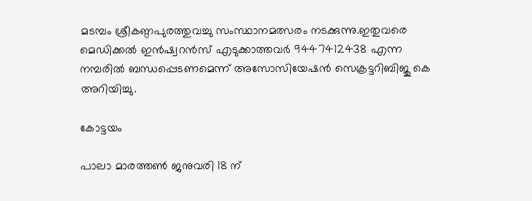മടമ്പം ശ്രീകണ്ഠപുരത്തുവച്ചു സംസ്ഥാനമത്സരം നടക്കുന്നു.ഇതുവരെ മെഡിക്കൽ ഇൻഷ്വറൻസ് എടുക്കാത്തവർ 9447412438 എന്ന നമ്പരിൽ ബന്ധപ്പെടണമെന്ന് അസോസിയേഷൻ സെക്രട്ടറിബിജു കെ അറിയിച്ചു.

കോട്ടയം

പാലാ മാരത്തൺ ജനുവരി 18 ന്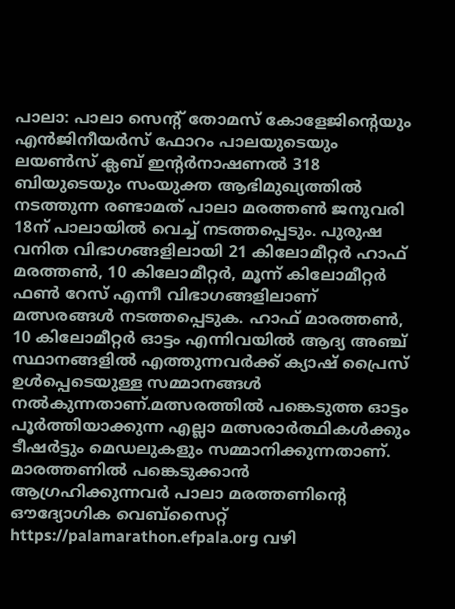പാലാ: പാലാ സെന്റ് തോമസ് കോളേജിന്റെയും എൻജിനീയർസ് ഫോറം പാലയുടെയും ലയൺസ് ക്ലബ് ഇന്റർനാഷണൽ 318 ബിയുടെയും സംയുക്ത ആഭിമുഖ്യത്തിൽ നടത്തുന്ന രണ്ടാമത് പാലാ മരത്തൺ ജനുവരി 18ന് പാലായിൽ വെച്ച് നടത്തപ്പെടും. പുരുഷ വനിത വിഭാഗങ്ങളിലായി 21 കിലോമീറ്റർ ഹാഫ് മരത്തൺ, 10 കിലോമീറ്റർ, മൂന്ന് കിലോമീറ്റർ ഫൺ റേസ് എന്നീ വിഭാഗങ്ങളിലാണ് മത്സരങ്ങൾ നടത്തപ്പെടുക. ഹാഫ് മാരത്തൺ, 10 കിലോമീറ്റർ ഓട്ടം എന്നിവയിൽ ആദ്യ അഞ്ച് സ്ഥാനങ്ങളിൽ എത്തുന്നവർക്ക് ക്യാഷ് പ്രൈസ് ഉൾപ്പെടെയുള്ള സമ്മാനങ്ങൾ നൽകുന്നതാണ്.മത്സരത്തിൽ പങ്കെടുത്ത ഓട്ടം പൂർത്തിയാക്കുന്ന എല്ലാ മത്സരാർത്ഥികൾക്കും ടീഷർട്ടും മെഡലുകളും സമ്മാനിക്കുന്നതാണ്. മാരത്തണിൽ പങ്കെടുക്കാൻ ആഗ്രഹിക്കുന്നവർ പാലാ മരത്തണിന്റെ ഔദ്യോഗിക വെബ്സൈറ്റ് https://palamarathon.efpala.org വഴി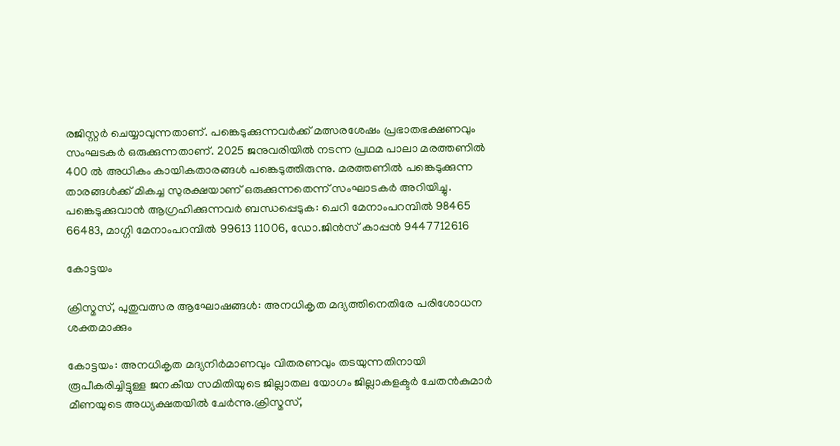രജിസ്റ്റർ ചെയ്യാവുന്നതാണ്. പങ്കെടുക്കുന്നവർക്ക് മത്സരശേഷം പ്രഭാതഭക്ഷണവും സംഘടകർ ഒരുക്കുന്നതാണ്. 2025 ജനുവരിയിൽ നടന്ന പ്രഥമ പാലാ മരത്തണിൽ 400 ൽ അധികം കായികതാരങ്ങൾ പങ്കെടുത്തിരുന്നു. മരത്തണിൽ പങ്കെടുക്കുന്ന താരങ്ങൾക്ക് മികച്ച സുരക്ഷയാണ് ഒരുക്കുന്നതെന്ന് സംഘാടകർ അറിയിച്ചു. പങ്കെടുക്കുവാൻ ആഗ്രഹിക്കുന്നവർ ബന്ധപ്പെടുക: ചെറി മേനാംപറമ്പിൽ 98465 66483, മാഗ്ഗി മേനാംപറമ്പിൽ 99613 11006, ഡോ.ജിൻസ് കാപ്പൻ 9447712616

കോട്ടയം

ക്രിസ്മസ്, പുതുവത്സര ആഘോഷങ്ങൾ: അനധികൃത മദ്യത്തിനെതിരേ പരിശോധന ശക്തമാക്കും

കോട്ടയം: അനധികൃത മദ്യനിർമാണവും വിതരണവും തടയുന്നതിനായി രൂപീകരിച്ചിട്ടുള്ള ജനകീയ സമിതിയുടെ ജില്ലാതല യോഗം ജില്ലാകളക്ടർ ചേതൻകുമാർ മീണയുടെ അധ്യക്ഷതയിൽ ചേർന്നു.ക്രിസ്മസ്,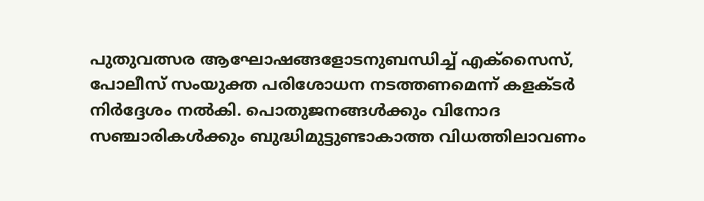പുതുവത്സര ആഘോഷങ്ങളോടനുബന്ധിച്ച് എക്സൈസ്, പോലീസ് സംയുക്ത പരിശോധന നടത്തണമെന്ന് കളക്ടർ നിർദ്ദേശം നൽകി. പൊതുജനങ്ങൾക്കും വിനോദ സഞ്ചാരികൾക്കും ബുദ്ധിമുട്ടുണ്ടാകാത്ത വിധത്തിലാവണം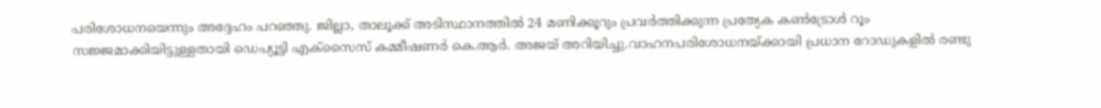പരിശോധനയെന്നും അദ്ദേഹം പറഞ്ഞു. ജില്ലാ, താലൂക്ക് അടിസ്ഥാനത്തിൽ 24 മണിക്കൂറും പ്രവർത്തിക്കുന്ന പ്രത്യേക കൺട്രോൾ റൂം സജ്ജമാക്കിയിട്ടുള്ളതായി ഡെപ്യൂട്ടി എക്സൈസ് കമ്മീഷണർ കെ.ആർ. അജയ് അറിയിച്ചു.വാഹനപരിശോധനയ്ക്കായി പ്രധാന റോഡുകളിൽ രണ്ടു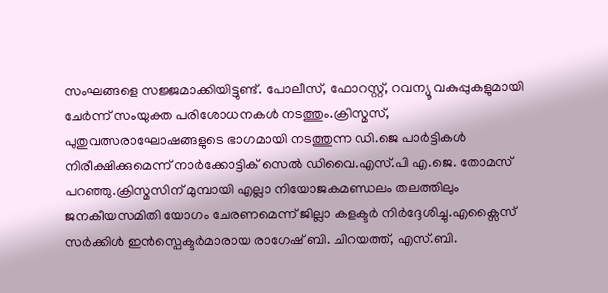സംഘങ്ങളെ സജ്ജമാക്കിയിട്ടുണ്ട്. പോലീസ്, ഫോറസ്റ്റ്, റവന്യൂ വകുപ്പുകളുമായി ചേർന്ന് സംയുക്ത പരിശോധനകൾ നടത്തും.ക്രിസ്മസ്, പുതുവത്സരാഘോഷങ്ങളുടെ ഭാഗമായി നടത്തുന്ന ഡി.ജെ പാർട്ടികൾ നിരീക്ഷിക്കുമെന്ന് നാർക്കോട്ടിക് സെൽ ഡിവൈ.എസ്.പി എ.ജെ. തോമസ് പറഞ്ഞു.ക്രിസ്മസിന് മുമ്പായി എല്ലാ നിയോജകമണ്ഡലം തലത്തിലും ജനകീയസമിതി യോഗം ചേരണമെന്ന് ജില്ലാ കളക്ടർ നിർദ്ദേശിച്ചു.എക്സൈസ് സർക്കിൾ ഇൻസ്പെക്ടർമാരായ രാഗേഷ് ബി. ചിറയത്ത്, എസ്.ബി.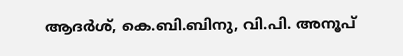ആദർശ്, കെ.ബി.ബിനു, വി.പി. അനൂപ്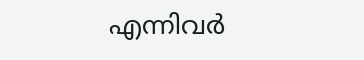എന്നിവർ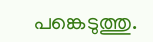പങ്കെടുത്തു.